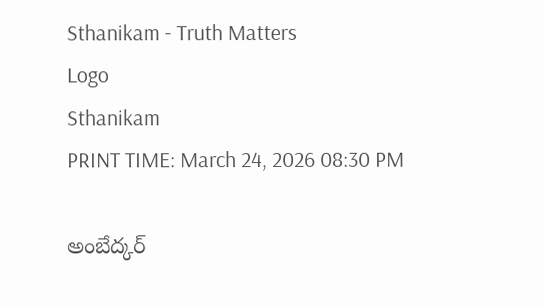Sthanikam - Truth Matters
Logo
Sthanikam
PRINT TIME: March 24, 2026 08:30 PM

అంబేద్కర్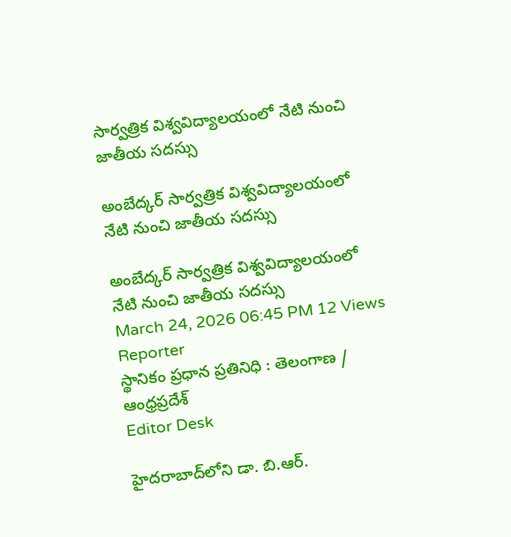సార్వత్రిక విశ్వవిద్యాలయంలో నేటి నుంచి జాతీయ సదస్సు

అంబేద్కర్ సార్వత్రిక విశ్వవిద్యాలయంలో నేటి నుంచి జాతీయ సదస్సు

అంబేద్కర్ సార్వత్రిక విశ్వవిద్యాలయంలో నేటి నుంచి జాతీయ సదస్సు
March 24, 2026 06:45 PM 12 Views
Reporter
స్థానికం ప్రధాన ప్రతినిధి : తెలంగాణ / ఆంధ్రప్రదేశ్
Editor Desk

హైదరాబాద్‌లోని డా. బి.ఆర్.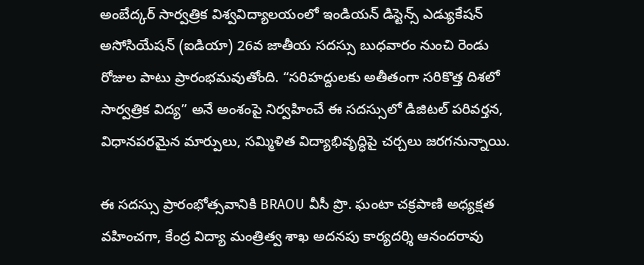అంబేద్కర్ సార్వత్రిక విశ్వవిద్యాలయంలో ఇండియన్ డిస్టెన్స్ ఎడ్యుకేషన్ అసోసియేషన్ (ఐడియా) 26వ జాతీయ సదస్సు బుధవారం నుంచి రెండు రోజుల పాటు ప్రారంభమవుతోంది. “సరిహద్దులకు అతీతంగా సరికొత్త దిశలో సార్వత్రిక విద్య” అనే అంశంపై నిర్వహించే ఈ సదస్సులో డిజిటల్ పరివర్తన, విధానపరమైన మార్పులు, సమ్మిళిత విద్యాభివృద్ధిపై చర్చలు జరగనున్నాయి.

ఈ సదస్సు ప్రారంభోత్సవానికి BRAOU వీసీ ప్రొ. ఘంటా చక్రపాణి అధ్యక్షత వహించగా, కేంద్ర విద్యా మంత్రిత్వ శాఖ అదనపు కార్యదర్శి ఆనందరావు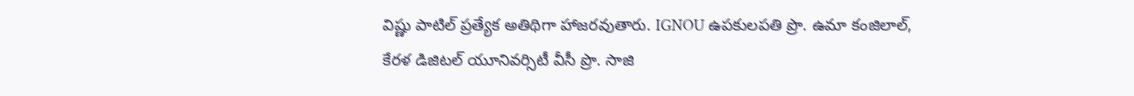విష్ణు పాటిల్ ప్రత్యేక అతిథిగా హాజరవుతారు. IGNOU ఉపకులపతి ప్రొ. ఉమా కంజిలాల్, కేరళ డిజిటల్ యూనివర్సిటీ వీసీ ప్రొ. సాజి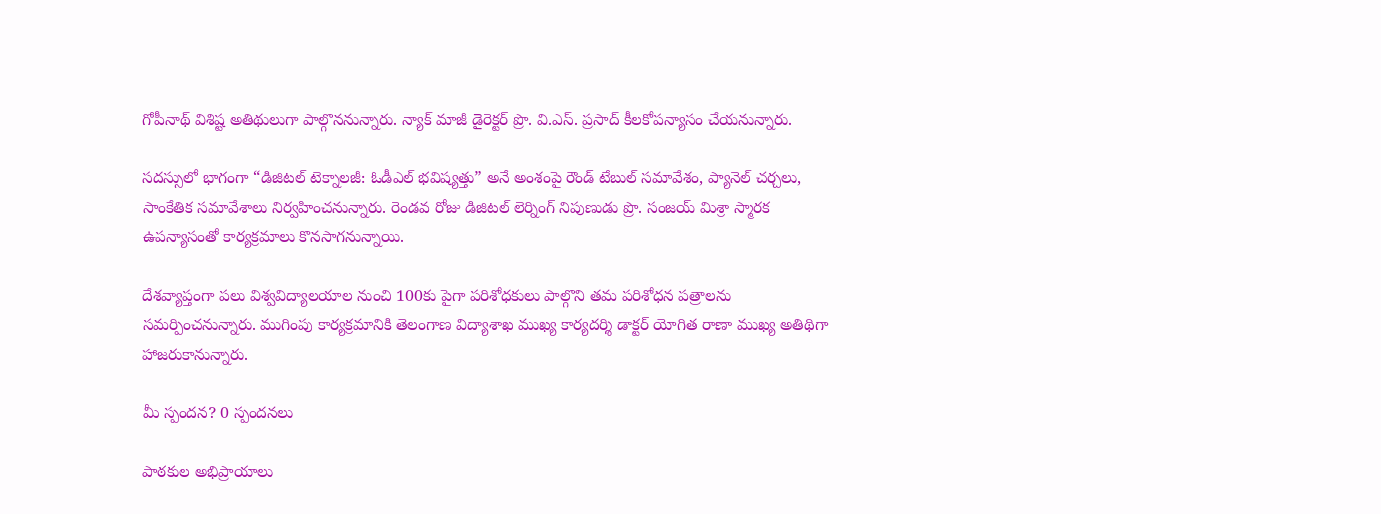గోపీనాథ్ విశిష్ట అతిథులుగా పాల్గొననున్నారు. న్యాక్ మాజీ డైరెక్టర్ ప్రొ. వి.ఎస్. ప్రసాద్ కీలకోపన్యాసం చేయనున్నారు.

సదస్సులో భాగంగా “డిజిటల్ టెక్నాలజీ: ఓడీఎల్ భవిష్యత్తు” అనే అంశంపై రౌండ్ టేబుల్ సమావేశం, ప్యానెల్ చర్చలు, సాంకేతిక సమావేశాలు నిర్వహించనున్నారు. రెండవ రోజు డిజిటల్ లెర్నింగ్ నిపుణుడు ప్రొ. సంజయ్ మిశ్రా స్మారక ఉపన్యాసంతో కార్యక్రమాలు కొనసాగనున్నాయి.

దేశవ్యాప్తంగా పలు విశ్వవిద్యాలయాల నుంచి 100కు పైగా పరిశోధకులు పాల్గొని తమ పరిశోధన పత్రాలను సమర్పించనున్నారు. ముగింపు కార్యక్రమానికి తెలంగాణ విద్యాశాఖ ముఖ్య కార్యదర్శి డాక్టర్ యోగిత రాణా ముఖ్య అతిథిగా హాజరుకానున్నారు.

మీ స్పందన? 0 స్పందనలు

పాఠకుల అభిప్రాయాలు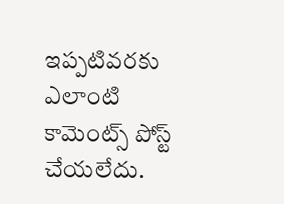ఇప్పటివరకు ఎలాంటి కామెంట్స్ పోస్ట్ చేయలేదు.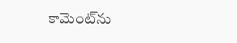కామెంట్‌ను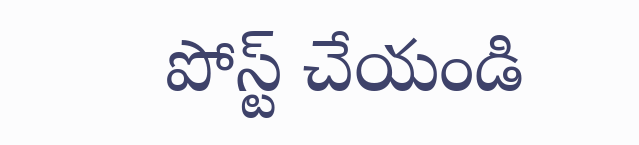పోస్ట్ చేయండి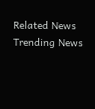Related News
Trending News